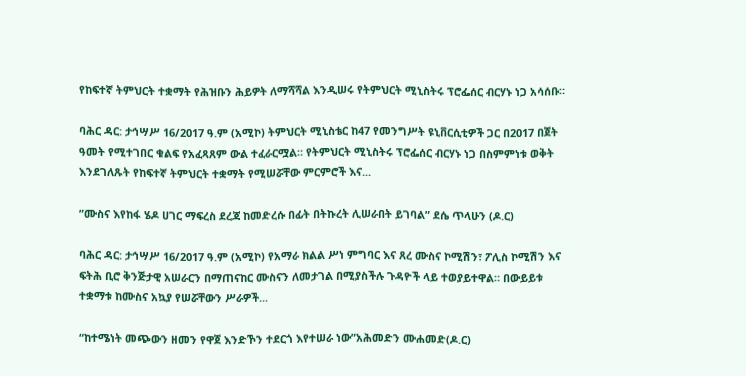የከፍተኛ ትምህርት ተቋማት የሕዝቡን ሕይዎት ለማሻሻል እንዲሠሩ የትምህርት ሚኒስትሩ ፕሮፌሰር ብርሃኑ ነጋ አሳሰቡ።

ባሕር ዳር: ታኅሣሥ 16/2017 ዓ.ም (አሚኮ) ትምህርት ሚኒስቴር ከ47 የመንግሥት ዩኒቨርሲቲዎች ጋር በ2017 በጀት ዓመት የሚተገበር ቁልፍ የአፈጻጸም ውል ተፈራርሟል። የትምህርት ሚኒስትሩ ፕሮፌሰር ብርሃኑ ነጋ በስምምነቱ ወቅት እንደገለጹት የከፍተኛ ትምህርት ተቋማት የሚሠሯቸው ምርምሮች እና...

”ሙስና እየከፋ ሄዶ ሀገር ማፍረስ ደረጃ ከመድረሱ በፊት በትኩረት ሊሠራበት ይገባል” ደሴ ጥላሁን (ዶ.ር)

ባሕር ዳር: ታኅሣሥ 16/2017 ዓ.ም (አሚኮ) የአማራ ክልል ሥነ ምግባር እና ጸረ ሙስና ኮሚሽን፣ ፖሊስ ኮሚሽን እና ፍትሕ ቢሮ ቅንጅታዊ አሠራርን በማጠናከር ሙስናን ለመታገል በሚያስችሉ ጉዳዮች ላይ ተወያይተዋል። በውይይቱ ተቋማቱ ከሙስና አኳያ የሠሯቸውን ሥራዎች...

“ከተሜነት መጭውን ዘመን የዋጀ እንድኾን ተደርጎ እየተሠራ ነው”አሕመድን ሙሐመድ(ዶ.ር)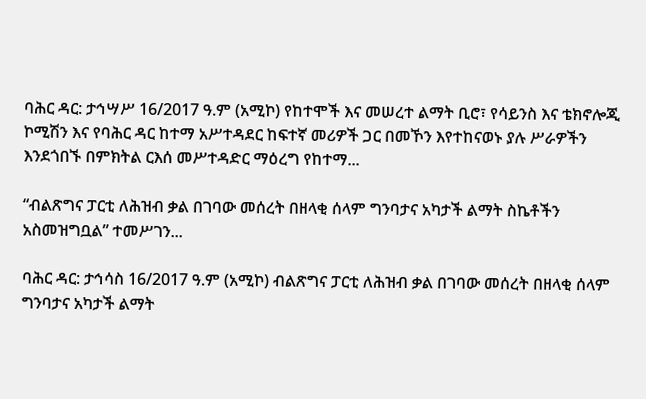ባሕር ዳር: ታኅሣሥ 16/2017 ዓ.ም (አሚኮ) የከተሞች እና መሠረተ ልማት ቢሮ፣ የሳይንስ እና ቴክኖሎጂ ኮሚሽን እና የባሕር ዳር ከተማ አሥተዳደር ከፍተኛ መሪዎች ጋር በመኾን እየተከናወኑ ያሉ ሥራዎችን እንደጎበኙ በምክትል ርእሰ መሥተዳድር ማዕረግ የከተማ...

“ብልጽግና ፓርቲ ለሕዝብ ቃል በገባው መሰረት በዘላቂ ሰላም ግንባታና አካታች ልማት ስኬቶችን አስመዝግቧል” ተመሥገን...

ባሕር ዳር: ታኅሳስ 16/2017 ዓ.ም (አሚኮ) ብልጽግና ፓርቲ ለሕዝብ ቃል በገባው መሰረት በዘላቂ ሰላም ግንባታና አካታች ልማት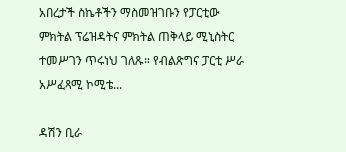አበረታች ስኬቶችን ማስመዝገቡን የፓርቲው ምክትል ፕሬዝዳትና ምክትል ጠቅላይ ሚኒስትር ተመሥገን ጥሩነህ ገለጹ። የብልጽግና ፓርቲ ሥራ አሥፈጻሚ ኮሚቴ...

ዳሽን ቢራ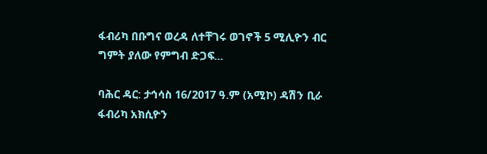ፋብሪካ በቡግና ወረዳ ለተቸገሩ ወገኖች 5 ሚሊዮን ብር ግምት ያለው የምግብ ድጋፍ...

ባሕር ዳር: ታኅሳስ 16/2017 ዓ.ም (አሚኮ) ዳሽን ቢራ ፋብሪካ አክሲዮን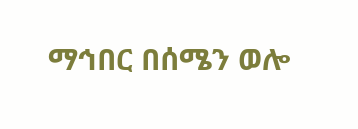ማኅበር በሰሜን ወሎ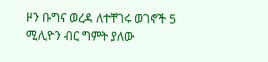ዞን ቡግና ወረዳ ለተቸገሩ ወገኖች 5 ሚሊዮን ብር ግምት ያለው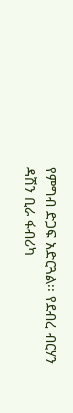የምግብ ድጋፍ አድርጓል፡፡ የደብረ ብርሃን ዳሽን ቢራ ፋብሪካ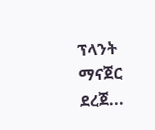ፕላንት ማናጀር ደረጀ...